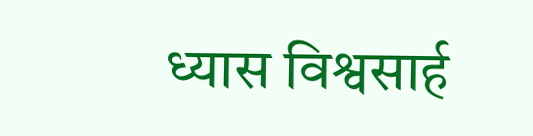ध्यास विश्वसार्ह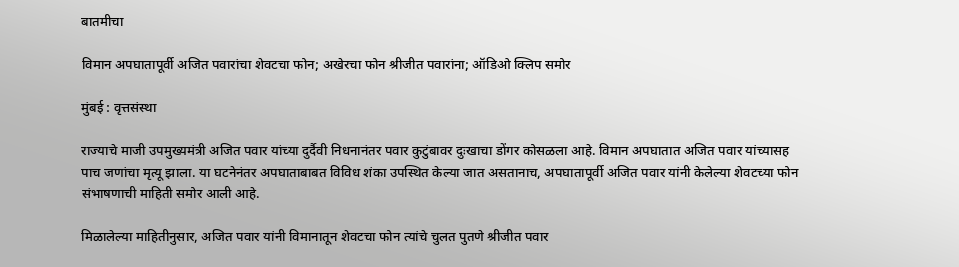बातमीचा

विमान अपघातापूर्वी अजित पवारांचा शेवटचा फोन; अखेरचा फोन श्रीजीत पवारांना; ऑडिओ क्लिप समोर

मुंबई : वृत्तसंस्था

राज्याचे माजी उपमुख्यमंत्री अजित पवार यांच्या दुर्दैवी निधनानंतर पवार कुटुंबावर दुःखाचा डोंगर कोसळला आहे. विमान अपघातात अजित पवार यांच्यासह पाच जणांचा मृत्यू झाला. या घटनेनंतर अपघाताबाबत विविध शंका उपस्थित केल्या जात असतानाच, अपघातापूर्वी अजित पवार यांनी केलेल्या शेवटच्या फोन संभाषणाची माहिती समोर आली आहे.

मिळालेल्या माहितीनुसार, अजित पवार यांनी विमानातून शेवटचा फोन त्यांचे चुलत पुतणे श्रीजीत पवार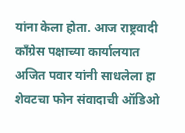यांना केला होता. आज राष्ट्रवादी काँग्रेस पक्षाच्या कार्यालयात अजित पवार यांनी साधलेला हा शेवटचा फोन संवादाची ऑडिओ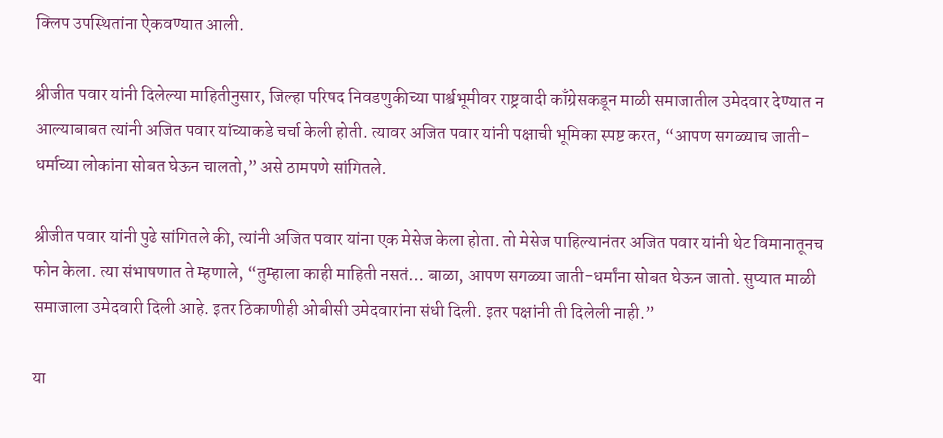क्लिप उपस्थितांना ऐकवण्यात आली.

श्रीजीत पवार यांनी दिलेल्या माहितीनुसार, जिल्हा परिषद निवडणुकीच्या पार्श्वभूमीवर राष्ट्रवादी काँग्रेसकडून माळी समाजातील उमेदवार देण्यात न आल्याबाबत त्यांनी अजित पवार यांच्याकडे चर्चा केली होती. त्यावर अजित पवार यांनी पक्षाची भूमिका स्पष्ट करत, “आपण सगळ्याच जाती-धर्माच्या लोकांना सोबत घेऊन चालतो,” असे ठामपणे सांगितले.

श्रीजीत पवार यांनी पुढे सांगितले की, त्यांनी अजित पवार यांना एक मेसेज केला होता. तो मेसेज पाहिल्यानंतर अजित पवार यांनी थेट विमानातूनच फोन केला. त्या संभाषणात ते म्हणाले, “तुम्हाला काही माहिती नसतं… बाळा, आपण सगळ्या जाती-धर्मांना सोबत घेऊन जातो. सुप्यात माळी समाजाला उमेदवारी दिली आहे. इतर ठिकाणीही ओबीसी उमेदवारांना संधी दिली. इतर पक्षांनी ती दिलेली नाही.”

या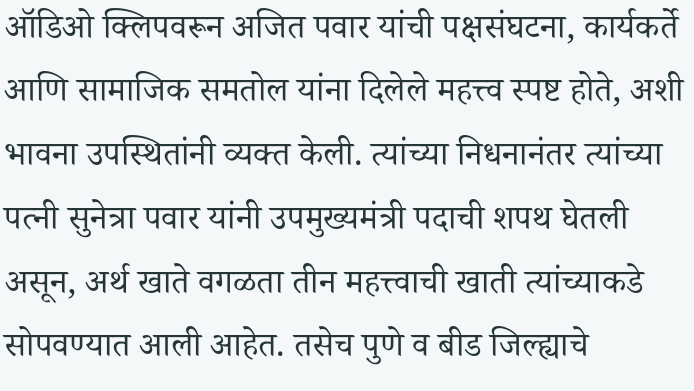ऑडिओ क्लिपवरून अजित पवार यांची पक्षसंघटना, कार्यकर्ते आणि सामाजिक समतोल यांना दिलेले महत्त्व स्पष्ट होते, अशी भावना उपस्थितांनी व्यक्त केली. त्यांच्या निधनानंतर त्यांच्या पत्नी सुनेत्रा पवार यांनी उपमुख्यमंत्री पदाची शपथ घेतली असून, अर्थ खाते वगळता तीन महत्त्वाची खाती त्यांच्याकडे सोपवण्यात आली आहेत. तसेच पुणे व बीड जिल्ह्याचे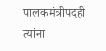पालकमंत्रीपदही त्यांना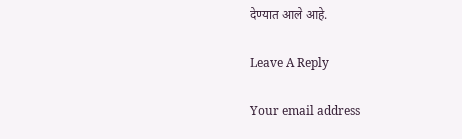देण्यात आले आहे.

Leave A Reply

Your email address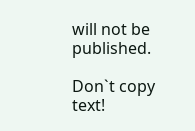will not be published.

Don`t copy text!